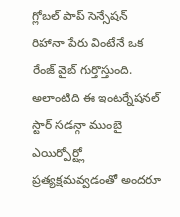గ్లోబల్ పాప్ సెన్సేషన్ రిహానా పేరు వింటేనే ఒక రేంజ్ వైబ్ గుర్తొస్తుంది. అలాంటిది ఈ ఇంటర్నేషనల్ స్టార్ సడన్గా ముంబై ఎయిర్పోర్ట్లో ప్రత్యక్షమవ్వడంతో అందరూ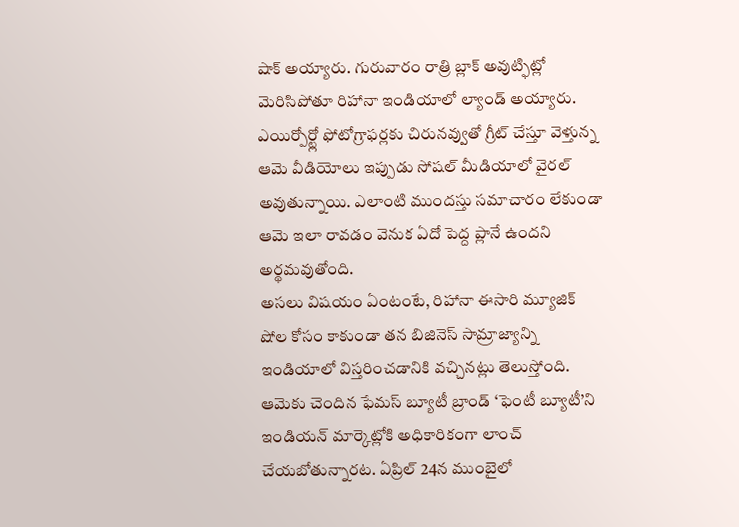షాక్ అయ్యారు. గురువారం రాత్రి బ్లాక్ అవుట్ఫిట్లో మెరిసిపోతూ రిహానా ఇండియాలో ల్యాండ్ అయ్యారు. ఎయిర్పోర్ట్లో ఫోటోగ్రాఫర్లకు చిరునవ్వుతో గ్రీట్ చేస్తూ వెళ్తున్న ఆమె వీడియోలు ఇప్పుడు సోషల్ మీడియాలో వైరల్ అవుతున్నాయి. ఎలాంటి ముందస్తు సమాచారం లేకుండా ఆమె ఇలా రావడం వెనుక ఏదో పెద్ద ప్లానే ఉందని అర్థమవుతోంది.
అసలు విషయం ఏంటంటే, రిహానా ఈసారి మ్యూజిక్ షోల కోసం కాకుండా తన బిజినెస్ సామ్రాజ్యాన్ని ఇండియాలో విస్తరించడానికి వచ్చినట్లు తెలుస్తోంది. ఆమెకు చెందిన ఫేమస్ బ్యూటీ బ్రాండ్ ‘ఫెంటీ బ్యూటీ’ని ఇండియన్ మార్కెట్లోకి అధికారికంగా లాంచ్ చేయబోతున్నారట. ఏప్రిల్ 24న ముంబైలో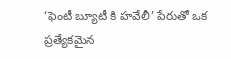‘ఫెంటీ బ్యూటీ కి హవేలీ’ పేరుతో ఒక ప్రత్యేకమైన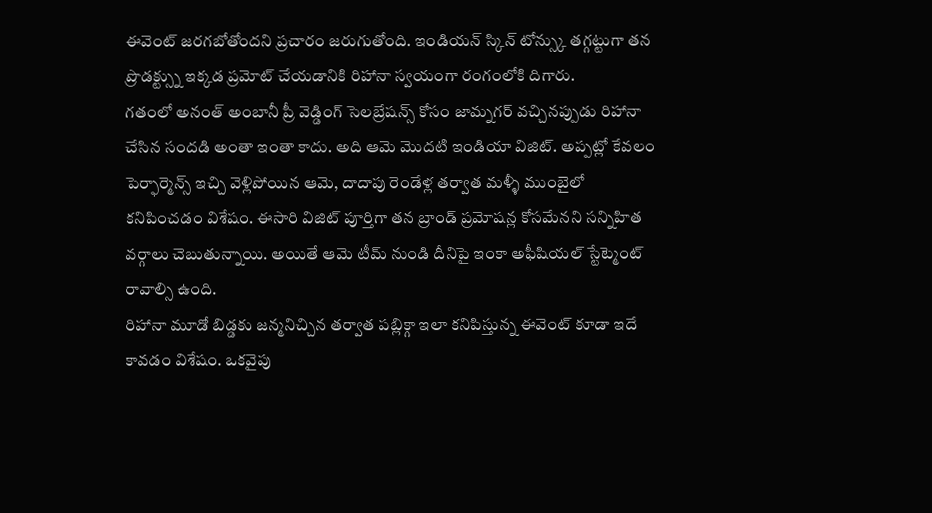ఈవెంట్ జరగబోతోందని ప్రచారం జరుగుతోంది. ఇండియన్ స్కిన్ టోన్స్కు తగ్గట్టుగా తన ప్రొడక్ట్స్ను ఇక్కడ ప్రమోట్ చేయడానికి రిహానా స్వయంగా రంగంలోకి దిగారు.
గతంలో అనంత్ అంబానీ ప్రీ వెడ్డింగ్ సెలబ్రేషన్స్ కోసం జామ్నగర్ వచ్చినప్పుడు రిహానా చేసిన సందడి అంతా ఇంతా కాదు. అది ఆమె మొదటి ఇండియా విజిట్. అప్పట్లో కేవలం పెర్ఫార్మెన్స్ ఇచ్చి వెళ్లిపోయిన ఆమె, దాదాపు రెండేళ్ల తర్వాత మళ్ళీ ముంబైలో కనిపించడం విశేషం. ఈసారి విజిట్ పూర్తిగా తన బ్రాండ్ ప్రమోషన్ల కోసమేనని సన్నిహిత వర్గాలు చెబుతున్నాయి. అయితే ఆమె టీమ్ నుండి దీనిపై ఇంకా అఫీషియల్ స్టేట్మెంట్ రావాల్సి ఉంది.
రిహానా మూడో బిడ్డకు జన్మనిచ్చిన తర్వాత పబ్లిక్గా ఇలా కనిపిస్తున్న ఈవెంట్ కూడా ఇదే కావడం విశేషం. ఒకవైపు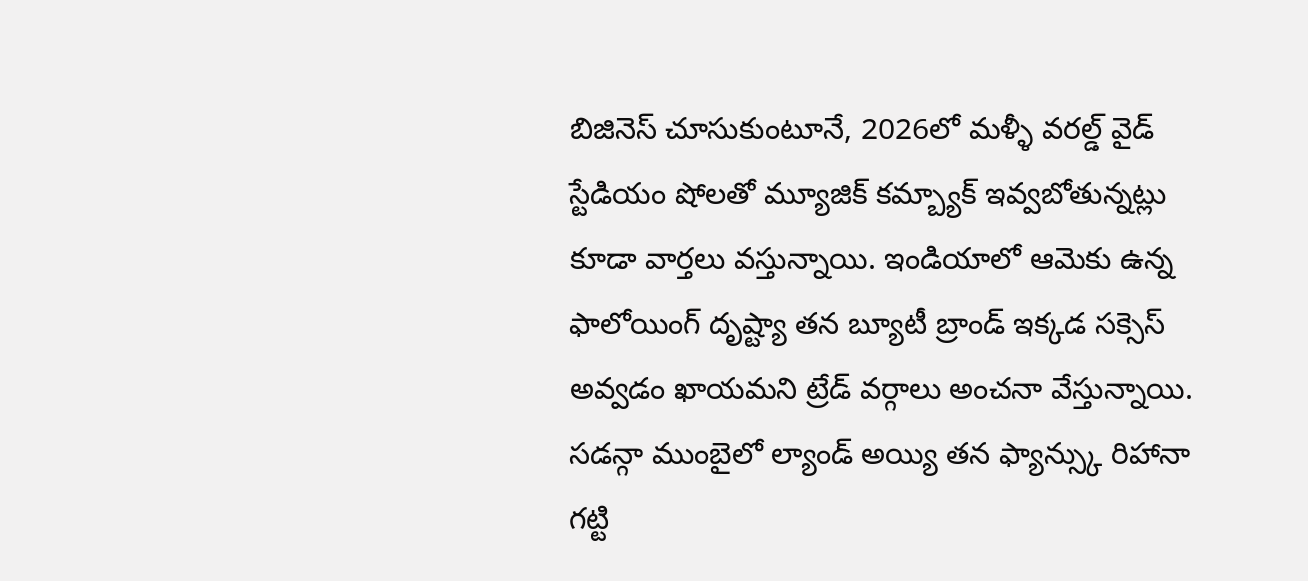బిజినెస్ చూసుకుంటూనే, 2026లో మళ్ళీ వరల్డ్ వైడ్ స్టేడియం షోలతో మ్యూజిక్ కమ్బ్యాక్ ఇవ్వబోతున్నట్లు కూడా వార్తలు వస్తున్నాయి. ఇండియాలో ఆమెకు ఉన్న ఫాలోయింగ్ దృష్ట్యా తన బ్యూటీ బ్రాండ్ ఇక్కడ సక్సెస్ అవ్వడం ఖాయమని ట్రేడ్ వర్గాలు అంచనా వేస్తున్నాయి. సడన్గా ముంబైలో ల్యాండ్ అయ్యి తన ఫ్యాన్స్కు రిహానా గట్టి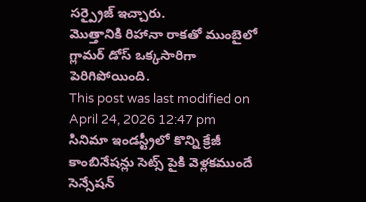సర్ప్రైజ్ ఇచ్చారు.
మొత్తానికి రిహానా రాకతో ముంబైలో గ్లామర్ డోస్ ఒక్కసారిగా పెరిగిపోయింది.
This post was last modified on April 24, 2026 12:47 pm
సినిమా ఇండస్ట్రీలో కొన్ని క్రేజీ కాంబినేషన్లు సెట్స్ పైకి వెళ్లకముందే సెన్సేషన్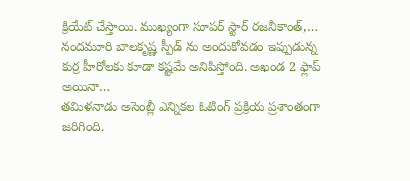క్రియేట్ చేస్తాయి. ముఖ్యంగా సూపర్ స్టార్ రజనీకాంత్,…
నందమూరి బాలకృష్ణ స్పీడ్ ను అందుకోవడం ఇప్పుడున్న కుర్ర హీరోలకు కూడా కష్టమే అనిపిస్తోంది. అఖండ 2 ఫ్లాప్ అయినా…
తమిళనాడు అసెంబ్లీ ఎన్నికల ఓటింగ్ ప్రక్రియ ప్రశాంతంగా జరిగింది.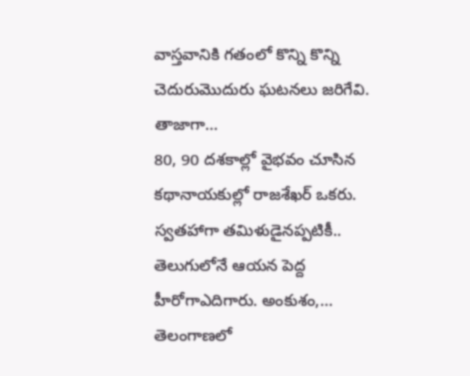వాస్తవానికి గతంలో కొన్ని కొన్ని చెదురుమొదురు ఘటనలు జరిగేవి. తాజాగా…
80, 90 దశకాల్లో వైభవం చూసిన కథానాయకుల్లో రాజశేఖర్ ఒకరు. స్వతహాగా తమిళుడైనప్పటికీ.. తెలుగులోనే ఆయన పెద్ద హీరోగాఎదిగారు. అంకుశం,…
తెలంగాణలో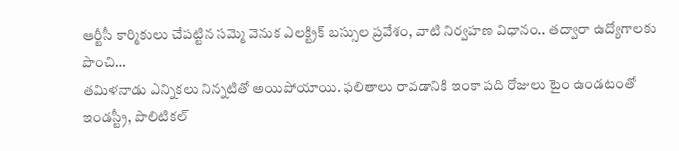ఆర్టీసీ కార్మికులు చేపట్టిన సమ్మె వెనుక ఎలక్ట్రిక్ బస్సుల ప్రవేశం, వాటి నిర్వహణ విధానం.. తద్వారా ఉద్యోగాలకు పొంచి…
తమిళనాడు ఎన్నికలు నిన్నటితో అయిపోయాయి. ఫలితాలు రావడానికి ఇంకా పది రోజులు టైం ఉండటంతో ఇండస్ట్రీ, పొలిటికల్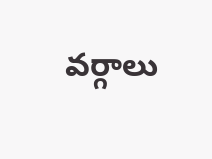వర్గాలు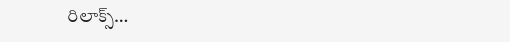రిలాక్స్…